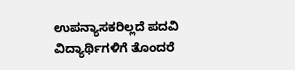ಉಪನ್ಯಾಸಕರಿಲ್ಲದೆ ಪದವಿ ವಿದ್ಯಾರ್ಥಿಗಳಿಗೆ ತೊಂದರೆ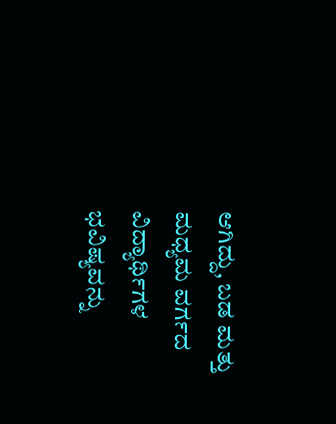ಆಗಿದ್ದು, ಬಡ ಮತ್ತು ಮಧ್ಯಮ ವರ್ಗದ ವಿದ್ಯಾರ್ಥಿಗಳ ಭವಿಷ್ಯವನ್ನು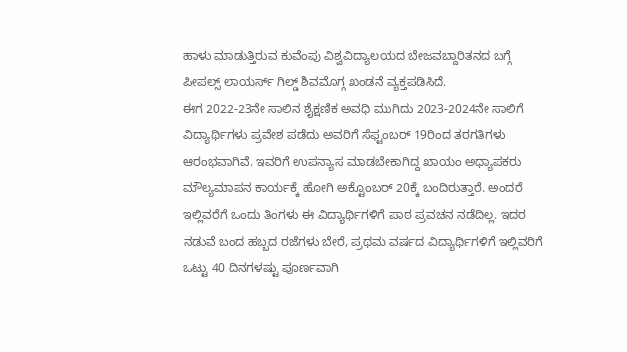ಹಾಳು ಮಾಡುತ್ತಿರುವ ಕುವೆಂಪು ವಿಶ್ವವಿದ್ಯಾಲಯದ ಬೇಜವಬ್ದಾರಿತನದ ಬಗ್ಗೆ ಪೀಪಲ್ಸ್ ಲಾಯರ್ಸ್ ಗಿಲ್ಡ್ ಶಿವಮೊಗ್ಗ ಖಂಡನೆ ವ್ಯಕ್ತಪಡಿಸಿದೆ.
ಈಗ 2022-23ನೇ ಸಾಲಿನ ಶೈಕ್ಷಣಿಕ ಅವಧಿ ಮುಗಿದು 2023-2024ನೇ ಸಾಲಿಗೆ ವಿದ್ಯಾರ್ಥಿಗಳು ಪ್ರವೇಶ ಪಡೆದು ಅವರಿಗೆ ಸೆಫ್ಟಂಬರ್ 19ರಿಂದ ತರಗತಿಗಳು ಆರಂಭವಾಗಿವೆ. ಇವರಿಗೆ ಉಪನ್ಯಾಸ ಮಾಡಬೇಕಾಗಿದ್ದ ಖಾಯಂ ಅಧ್ಯಾಪಕರು ಮೌಲ್ಯಮಾಪನ ಕಾರ್ಯಕ್ಕೆ ಹೋಗಿ ಅಕ್ಟೊಂಬರ್ 20ಕ್ಕೆ ಬಂದಿರುತ್ತಾರೆ. ಅಂದರೆ ಇಲ್ಲಿವರೆಗೆ ಒಂದು ತಿಂಗಳು ಈ ವಿದ್ಯಾರ್ಥಿಗಳಿಗೆ ಪಾಠ ಪ್ರವಚನ ನಡೆದಿಲ್ಲ. ಇದರ ನಡುವೆ ಬಂದ ಹಬ್ಬದ ರಜೆಗಳು ಬೇರೆ, ಪ್ರಥಮ ವರ್ಷದ ವಿದ್ಯಾರ್ಥಿಗಳಿಗೆ ಇಲ್ಲಿವರಿಗೆ ಒಟ್ಟು 40 ದಿನಗಳಷ್ಟು ಪೂರ್ಣವಾಗಿ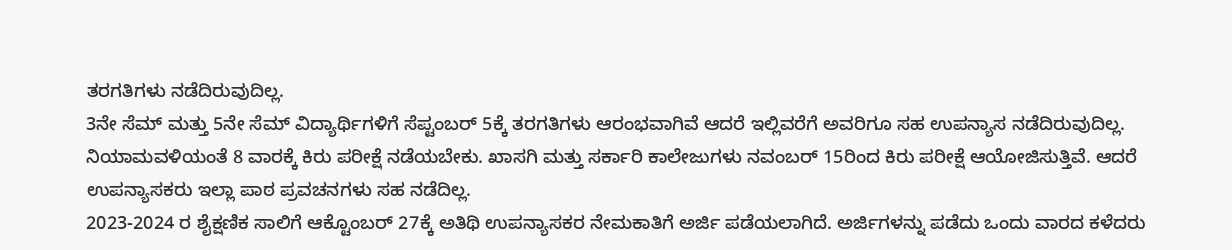ತರಗತಿಗಳು ನಡೆದಿರುವುದಿಲ್ಲ.
3ನೇ ಸೆಮ್ ಮತ್ತು 5ನೇ ಸೆಮ್ ವಿದ್ಯಾರ್ಥಿಗಳಿಗೆ ಸೆಪ್ಟಂಬರ್ 5ಕ್ಕೆ ತರಗತಿಗಳು ಆರಂಭವಾಗಿವೆ ಆದರೆ ಇಲ್ಲಿವರೆಗೆ ಅವರಿಗೂ ಸಹ ಉಪನ್ಯಾಸ ನಡೆದಿರುವುದಿಲ್ಲ. ನಿಯಾಮವಳಿಯಂತೆ 8 ವಾರಕ್ಕೆ ಕಿರು ಪರೀಕ್ಷೆ ನಡೆಯಬೇಕು. ಖಾಸಗಿ ಮತ್ತು ಸರ್ಕಾರಿ ಕಾಲೇಜುಗಳು ನವಂಬರ್ 15ರಿಂದ ಕಿರು ಪರೀಕ್ಷೆ ಆಯೋಜಿಸುತ್ತಿವೆ. ಆದರೆ ಉಪನ್ಯಾಸಕರು ಇಲ್ಲಾ ಪಾಠ ಪ್ರವಚನಗಳು ಸಹ ನಡೆದಿಲ್ಲ.
2023-2024 ರ ಶೈಕ್ಷಣಿಕ ಸಾಲಿಗೆ ಆಕ್ಟೊಂಬರ್ 27ಕ್ಕೆ ಅತಿಥಿ ಉಪನ್ಯಾಸಕರ ನೇಮಕಾತಿಗೆ ಅರ್ಜಿ ಪಡೆಯಲಾಗಿದೆ. ಅರ್ಜಿಗಳನ್ನು ಪಡೆದು ಒಂದು ವಾರದ ಕಳೆದರು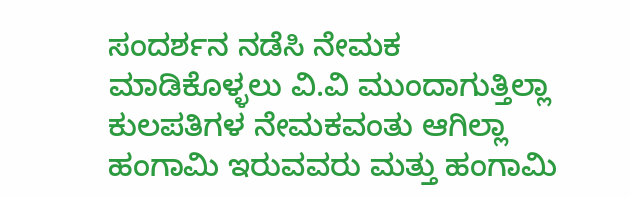ಸಂದರ್ಶನ ನಡೆಸಿ ನೇಮಕ ಮಾಡಿಕೊಳ್ಳಲು ವಿ.ವಿ ಮುಂದಾಗುತ್ತಿಲ್ಲಾ ಕುಲಪತಿಗಳ ನೇಮಕವಂತು ಆಗಿಲ್ಲಾ ಹಂಗಾಮಿ ಇರುವವರು ಮತ್ತು ಹಂಗಾಮಿ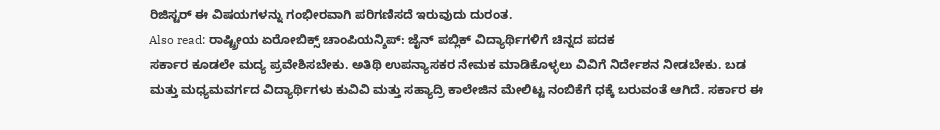ರಿಜಿಸ್ಟರ್ ಈ ವಿಷಯಗಳನ್ನು ಗಂಭೀರವಾಗಿ ಪರಿಗಣಿಸದೆ ಇರುವುದು ದುರಂತ.
Also read: ರಾಷ್ಟ್ರೀಯ ಏರೋಬಿಕ್ಸ್ ಚಾಂಪಿಯನ್ಶಿಪ್: ಜೈನ್ ಪಬ್ಲಿಕ್ ವಿದ್ಯಾರ್ಥಿಗಳಿಗೆ ಚಿನ್ನದ ಪದಕ
ಸರ್ಕಾರ ಕೂಡಲೇ ಮದ್ಯ ಪ್ರವೇಶಿಸಬೇಕು. ಅತಿಥಿ ಉಪನ್ಯಾಸಕರ ನೇಮಕ ಮಾಡಿಕೊಳ್ಳಲು ವಿವಿಗೆ ನಿರ್ದೇಶನ ನೀಡಬೇಕು. ಬಡ ಮತ್ತು ಮಧ್ಯಮವರ್ಗದ ವಿದ್ಯಾರ್ಥಿಗಳು ಕುವಿವಿ ಮತ್ತು ಸಹ್ಯಾದ್ರಿ ಕಾಲೇಜಿನ ಮೇಲಿಟ್ಟ ನಂಬಿಕೆಗೆ ಧಕ್ಕೆ ಬರುವಂತೆ ಆಗಿದೆ. ಸರ್ಕಾರ ಈ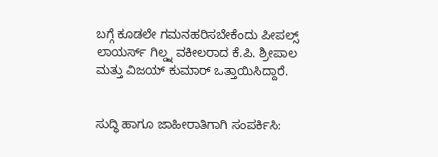ಬಗ್ಗೆ ಕೂಡಲೇ ಗಮನಹರಿಸಬೇಕೆಂದು ಪೀಪಲ್ಸ್ ಲಾಯರ್ಸ್ ಗಿಲ್ಡ್ನ ವಕೀಲರಾದ ಕೆ.ಪಿ. ಶ್ರೀಪಾಲ ಮತ್ತು ವಿಜಯ್ ಕುಮಾರ್ ಒತ್ತಾಯಿಸಿದ್ದಾರೆ.


ಸುದ್ಧಿ ಹಾಗೂ ಜಾಹೀರಾತಿಗಾಗಿ ಸಂಪರ್ಕಿಸಿ: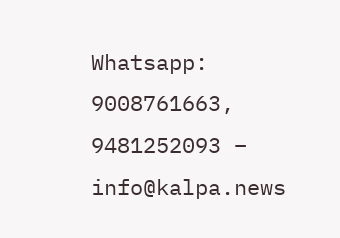Whatsapp: 9008761663, 9481252093 – info@kalpa.news